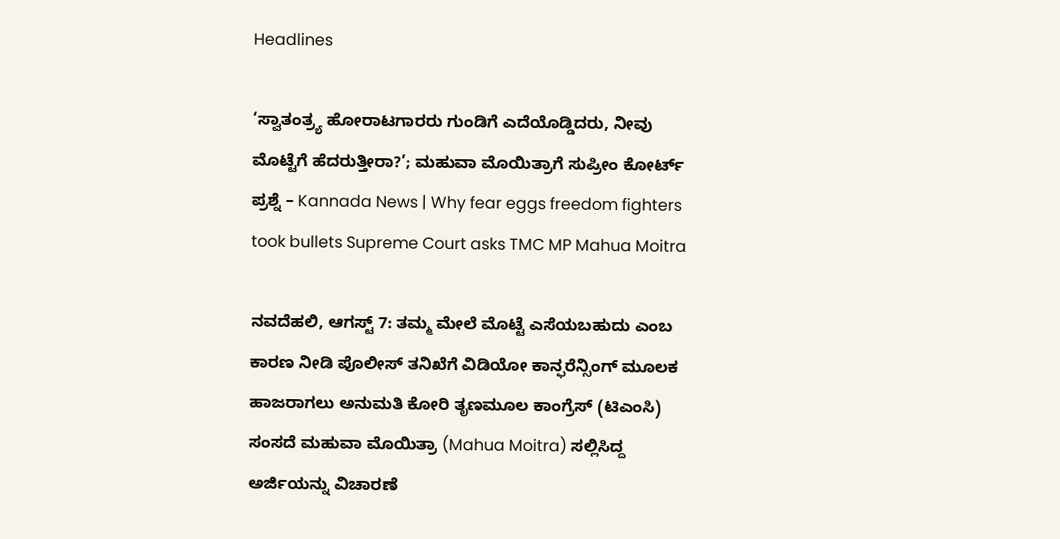Headlines

‘ಸ್ವಾತಂತ್ರ್ಯ ಹೋರಾಟಗಾರರು ಗುಂಡಿಗೆ ಎದೆಯೊಡ್ಡಿದರು, ನೀವು ಮೊಟ್ಟೆಗೆ ಹೆದರುತ್ತೀರಾ?’; ಮಹುವಾ ಮೊಯಿತ್ರಾಗೆ ಸುಪ್ರೀಂ ಕೋರ್ಟ್‌ ಪ್ರಶ್ನೆ – Kannada News | Why fear eggs freedom fighters took bullets Supreme Court asks TMC MP Mahua Moitra

ನವದೆಹಲಿ, ಆಗಸ್ಟ್ 7: ತಮ್ಮ ಮೇಲೆ ಮೊಟ್ಟೆ ಎಸೆಯಬಹುದು ಎಂಬ ಕಾರಣ ನೀಡಿ ಪೊಲೀಸ್ ತನಿಖೆಗೆ ವಿಡಿಯೋ ಕಾನ್ಫರೆನ್ಸಿಂಗ್ ಮೂಲಕ ಹಾಜರಾಗಲು ಅನುಮತಿ ಕೋರಿ ತೃಣಮೂಲ ಕಾಂಗ್ರೆಸ್ (ಟಿಎಂಸಿ) ಸಂಸದೆ ಮಹುವಾ ಮೊಯಿತ್ರಾ (Mahua Moitra) ಸಲ್ಲಿಸಿದ್ದ ಅರ್ಜಿಯನ್ನು ವಿಚಾರಣೆ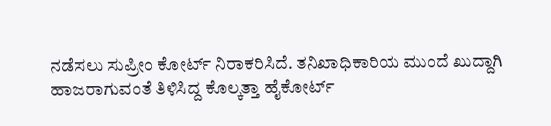ನಡೆಸಲು ಸುಪ್ರೀಂ ಕೋರ್ಟ್ ನಿರಾಕರಿಸಿದೆ. ತನಿಖಾಧಿಕಾರಿಯ ಮುಂದೆ ಖುದ್ದಾಗಿ ಹಾಜರಾಗುವಂತೆ ತಿಳಿಸಿದ್ದ ಕೊಲ್ಕತ್ತಾ ಹೈಕೋರ್ಟ್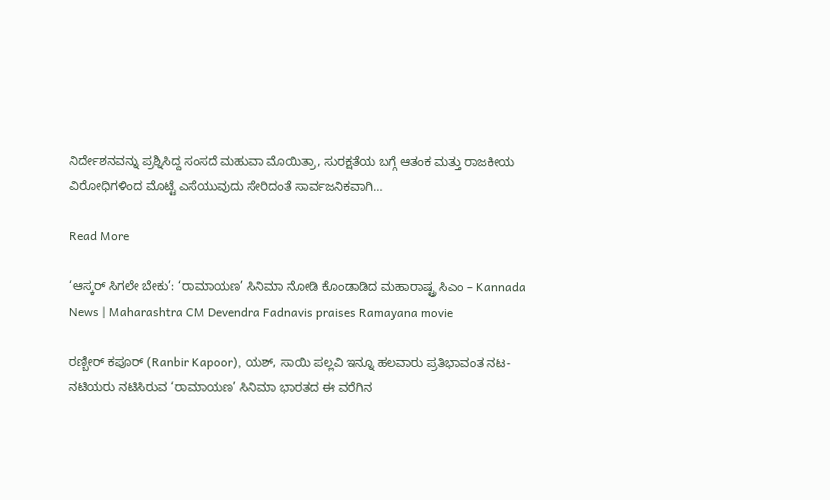ನಿರ್ದೇಶನವನ್ನು ಪ್ರಶ್ನಿಸಿದ್ದ ಸಂಸದೆ ಮಹುವಾ ಮೊಯಿತ್ರಾ, ಸುರಕ್ಷತೆಯ ಬಗ್ಗೆ ಆತಂಕ ಮತ್ತು ರಾಜಕೀಯ ವಿರೋಧಿಗಳಿಂದ ಮೊಟ್ಟೆ ಎಸೆಯುವುದು ಸೇರಿದಂತೆ ಸಾರ್ವಜನಿಕವಾಗಿ…

Read More

‘ಆಸ್ಕರ್ ಸಿಗಲೇ ಬೇಕು’: ‘ರಾಮಾಯಣ’ ಸಿನಿಮಾ ನೋಡಿ ಕೊಂಡಾಡಿದ ಮಹಾರಾಷ್ಟ್ರ ಸಿಎಂ – Kannada News | Maharashtra CM Devendra Fadnavis praises Ramayana movie

ರಣ್ಬೀರ್ ಕಪೂರ್ (Ranbir Kapoor), ಯಶ್, ಸಾಯಿ ಪಲ್ಲವಿ ಇನ್ನೂ ಹಲವಾರು ಪ್ರತಿಭಾವಂತ ನಟ-ನಟಿಯರು ನಟಿಸಿರುವ ‘ರಾಮಾಯಣ’ ಸಿನಿಮಾ ಭಾರತದ ಈ ವರೆಗಿನ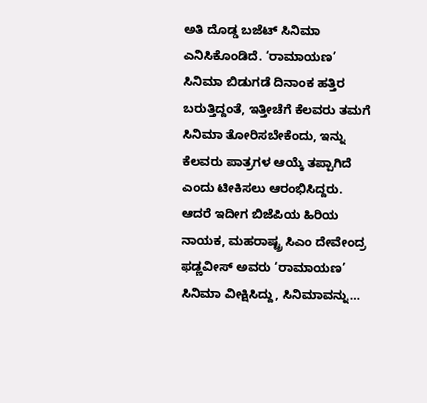ಅತಿ ದೊಡ್ಡ ಬಜೆಟ್ ಸಿನಿಮಾ ಎನಿಸಿಕೊಂಡಿದೆ. ‘ರಾಮಾಯಣ’ ಸಿನಿಮಾ ಬಿಡುಗಡೆ ದಿನಾಂಕ ಹತ್ತಿರ ಬರುತ್ತಿದ್ದಂತೆ, ಇತ್ತೀಚೆಗೆ ಕೆಲವರು ತಮಗೆ ಸಿನಿಮಾ ತೋರಿಸಬೇಕೆಂದು, ಇನ್ನು ಕೆಲವರು ಪಾತ್ರಗಳ ಆಯ್ಕೆ ತಪ್ಪಾಗಿದೆ ಎಂದು ಟೀಕಿಸಲು ಆರಂಭಿಸಿದ್ದರು. ಆದರೆ ಇದೀಗ ಬಿಜೆಪಿಯ ಹಿರಿಯ ನಾಯಕ, ಮಹರಾಷ್ಟ್ರ ಸಿಎಂ ದೇವೇಂದ್ರ ಫಡ್ಣವೀಸ್ ಅವರು ‘ರಾಮಾಯಣ’ ಸಿನಿಮಾ ವೀಕ್ಷಿಸಿದ್ದು, ಸಿನಿಮಾವನ್ನು…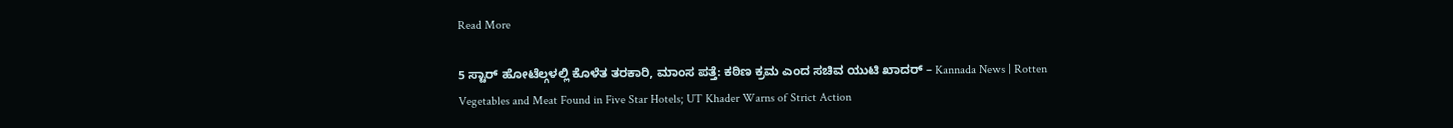Read More

5 ಸ್ಟಾರ್ ಹೋಟೆಲ್ಗಳಲ್ಲಿ ಕೊಳೆತ ತರಕಾರಿ, ಮಾಂಸ ಪತ್ತೆ: ಕಠಿಣ ಕ್ರಮ ಎಂದ ಸಚಿವ ಯುಟಿ ಖಾದರ್ – Kannada News | Rotten Vegetables and Meat Found in Five Star Hotels; UT Khader Warns of Strict Action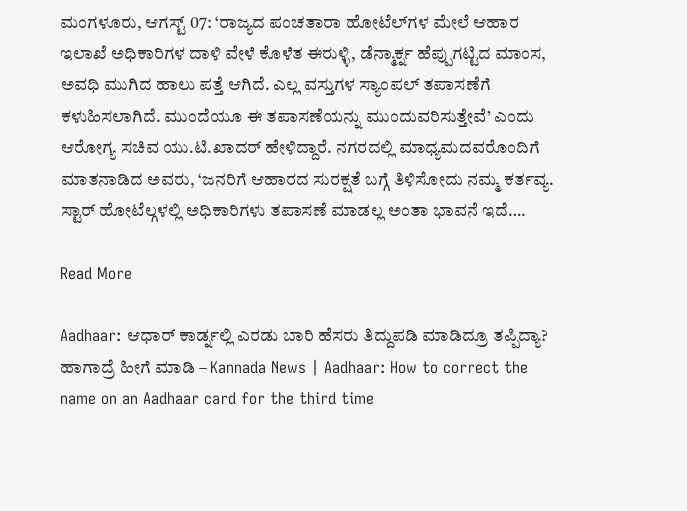ಮಂಗಳೂರು, ಆಗಸ್ಟ್ 07: ‘ರಾಜ್ಯದ ಪಂಚತಾರಾ ಹೋಟೆಲ್‌ಗಳ ಮೇಲೆ ಆಹಾರ ಇಲಾಖೆ ಅಧಿಕಾರಿಗಳ ದಾಳಿ ವೇಳೆ ಕೊಳೆತ ಈರುಳ್ಳಿ, ಡೆನ್ಮಾರ್ಕ್ನ ಹೆಪ್ಪುಗಟ್ಟಿದ ಮಾಂಸ, ಅವಧಿ ಮುಗಿದ ಹಾಲು ಪತ್ತೆ ಆಗಿದೆ. ಎಲ್ಲ ವಸ್ತುಗಳ ಸ್ಯಾಂಪಲ್ ತಪಾಸಣೆಗೆ ಕಳುಹಿಸಲಾಗಿದೆ. ಮುಂದೆಯೂ ಈ ತಪಾಸಣೆಯನ್ನು ಮುಂದುವರಿಸುತ್ತೇವೆ’ ಎಂದು ಆರೋಗ್ಯ ಸಚಿವ ಯು.ಟಿ.ಖಾದರ್ ಹೇಳಿದ್ದಾರೆ. ನಗರದಲ್ಲಿ ಮಾಧ್ಯಮದವರೊಂದಿಗೆ ಮಾತನಾಡಿದ ಅವರು, ‘ಜನರಿಗೆ ಆಹಾರದ ಸುರಕ್ಷತೆ ಬಗ್ಗೆ ತಿಳಿಸೋದು ನಮ್ಮ ಕರ್ತವ್ಯ. ಸ್ಟಾರ್ ಹೋಟೆಲ್ಗಳಲ್ಲಿ ಅಧಿಕಾರಿಗಳು ತಪಾಸಣೆ ಮಾಡಲ್ಲ ಅಂತಾ ಭಾವನೆ ಇದೆ….

Read More

Aadhaar: ಆಧಾರ್ ಕಾರ್ಡ್ನಲ್ಲಿ ಎರಡು ಬಾರಿ ಹೆಸರು ತಿದ್ದುಪಡಿ ಮಾಡಿದ್ರೂ ತಪ್ಪಿದ್ಯಾ? ಹಾಗಾದ್ರೆ ಹೀಗೆ ಮಾಡಿ – Kannada News | Aadhaar: How to correct the name on an Aadhaar card for the third time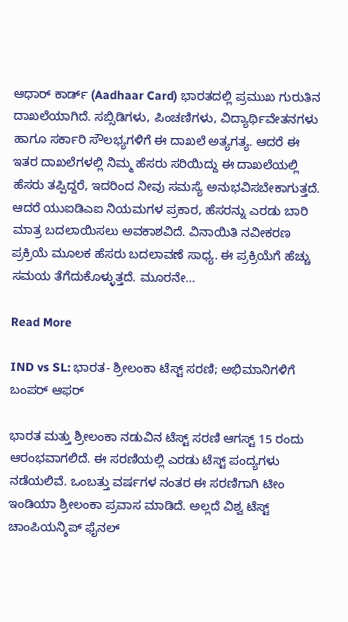ಆಧಾರ್ ಕಾರ್ಡ್ (Aadhaar Card) ಭಾರತದಲ್ಲಿ ಪ್ರಮುಖ ಗುರುತಿನ ದಾಖಲೆಯಾಗಿದೆ. ಸಬ್ಸಿಡಿಗಳು, ಪಿಂಚಣಿಗಳು, ವಿದ್ಯಾರ್ಥಿವೇತನಗಳು ಹಾಗೂ ಸರ್ಕಾರಿ ಸೌಲಭ್ಯಗಳಿಗೆ ಈ ದಾಖಲೆ ಅತ್ಯಗತ್ಯ. ಆದರೆ ಈ ಇತರ ದಾಖಲೆಗಳಲ್ಲಿ ನಿಮ್ಮ ಹೆಸರು ಸರಿಯಿದ್ದು ಈ ದಾಖಲೆಯಲ್ಲಿ ಹೆಸರು ತಪ್ಪಿದ್ದರೆ, ಇದರಿಂದ ನೀವು ಸಮಸ್ಯೆ ಅನುಭವಿಸಬೇಕಾಗುತ್ತದೆ. ಆದರೆ ಯುಐಡಿಎಐ ನಿಯಮಗಳ ಪ್ರಕಾರ, ಹೆಸರನ್ನು ಎರಡು ಬಾರಿ ಮಾತ್ರ ಬದಲಾಯಿಸಲು ಅವಕಾಶವಿದೆ. ವಿನಾಯಿತಿ ನವೀಕರಣ ಪ್ರಕ್ರಿಯೆ ಮೂಲಕ ಹೆಸರು ಬದಲಾವಣೆ ಸಾಧ್ಯ. ಈ ಪ್ರಕ್ರಿಯೆಗೆ ಹೆಚ್ಚು ಸಮಯ ತೆಗೆದುಕೊಳ್ಳುತ್ತದೆ. ಮೂರನೇ…

Read More

IND vs SL: ಭಾರತ- ಶ್ರೀಲಂಕಾ ಟೆಸ್ಟ್ ಸರಣಿ; ಅಭಿಮಾನಿಗಳಿಗೆ ಬಂಪರ್ ಆಫರ್

ಭಾರತ ಮತ್ತು ಶ್ರೀಲಂಕಾ ನಡುವಿನ ಟೆಸ್ಟ್ ಸರಣಿ ಆಗಸ್ಟ್ 15 ರಂದು ಆರಂಭವಾಗಲಿದೆ. ಈ ಸರಣಿಯಲ್ಲಿ ಎರಡು ಟೆಸ್ಟ್ ಪಂದ್ಯಗಳು ನಡೆಯಲಿವೆ. ಒಂಬತ್ತು ವರ್ಷಗಳ ನಂತರ ಈ ಸರಣಿಗಾಗಿ ಟೀಂ ಇಂಡಿಯಾ ಶ್ರೀಲಂಕಾ ಪ್ರವಾಸ ಮಾಡಿದೆ. ಅಲ್ಲದೆ ವಿಶ್ವ ಟೆಸ್ಟ್ ಚಾಂಪಿಯನ್ಶಿಪ್ ಫೈನಲ್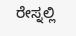ರೇಸ್ನಲ್ಲಿ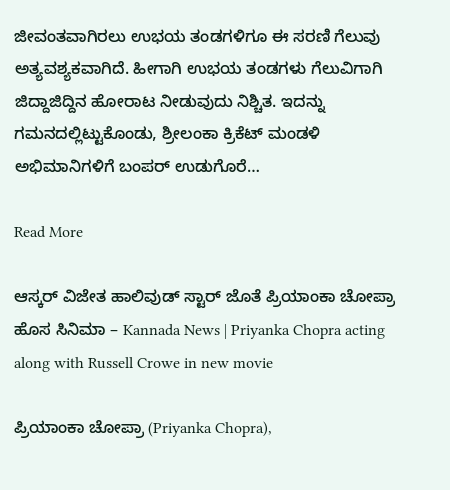ಜೀವಂತವಾಗಿರಲು ಉಭಯ ತಂಡಗಳಿಗೂ ಈ ಸರಣಿ ಗೆಲುವು ಅತ್ಯವಶ್ಯಕವಾಗಿದೆ. ಹೀಗಾಗಿ ಉಭಯ ತಂಡಗಳು ಗೆಲುವಿಗಾಗಿ ಜಿದ್ದಾಜಿದ್ದಿನ ಹೋರಾಟ ನೀಡುವುದು ನಿಶ್ಚಿತ. ಇದನ್ನು ಗಮನದಲ್ಲಿಟ್ಟುಕೊಂಡು, ಶ್ರೀಲಂಕಾ ಕ್ರಿಕೆಟ್ ಮಂಡಳಿ ಅಭಿಮಾನಿಗಳಿಗೆ ಬಂಪರ್ ಉಡುಗೊರೆ…

Read More

ಆಸ್ಕರ್ ವಿಜೇತ ಹಾಲಿವುಡ್ ಸ್ಟಾರ್ ಜೊತೆ ಪ್ರಿಯಾಂಕಾ ಚೋಪ್ರಾ ಹೊಸ ಸಿನಿಮಾ – Kannada News | Priyanka Chopra acting along with Russell Crowe in new movie

ಪ್ರಿಯಾಂಕಾ ಚೋಪ್ರಾ (Priyanka Chopra),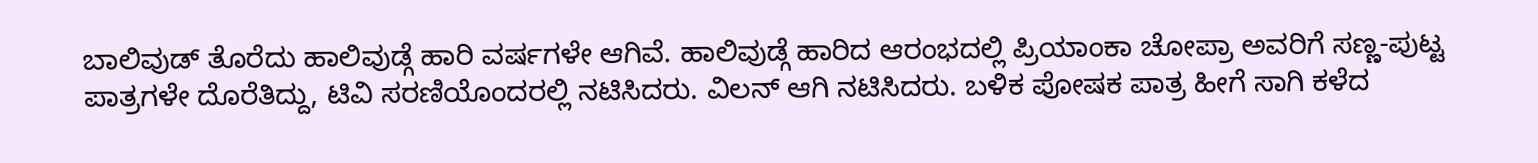ಬಾಲಿವುಡ್ ತೊರೆದು ಹಾಲಿವುಡ್ಗೆ ಹಾರಿ ವರ್ಷಗಳೇ ಆಗಿವೆ. ಹಾಲಿವುಡ್ಗೆ ಹಾರಿದ ಆರಂಭದಲ್ಲಿ ಪ್ರಿಯಾಂಕಾ ಚೋಪ್ರಾ ಅವರಿಗೆ ಸಣ್ಣ-ಪುಟ್ಟ ಪಾತ್ರಗಳೇ ದೊರೆತಿದ್ದು, ಟಿವಿ ಸರಣಿಯೊಂದರಲ್ಲಿ ನಟಿಸಿದರು. ವಿಲನ್ ಆಗಿ ನಟಿಸಿದರು. ಬಳಿಕ ಪೋಷಕ ಪಾತ್ರ ಹೀಗೆ ಸಾಗಿ ಕಳೆದ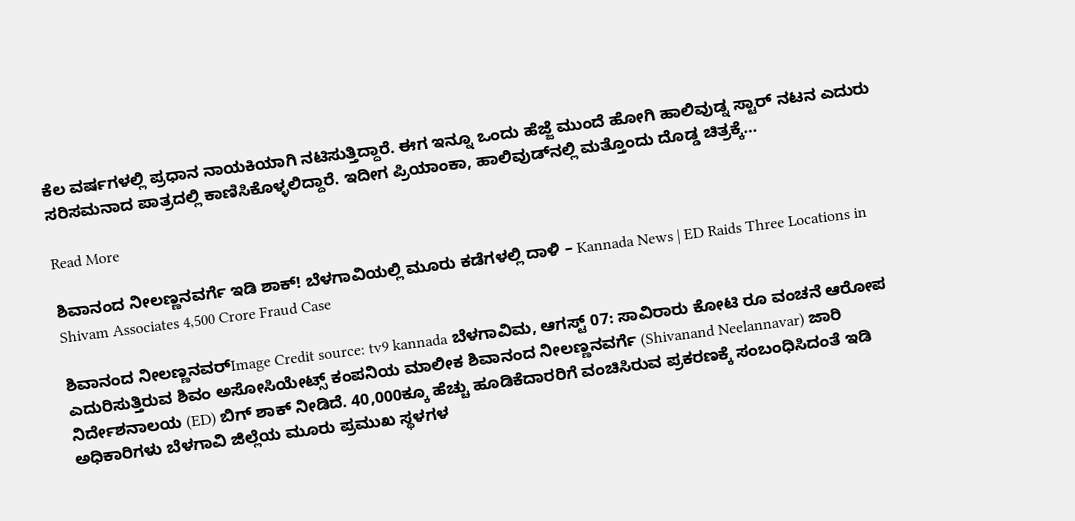ಕೆಲ ವರ್ಷಗಳಲ್ಲಿ ಪ್ರಧಾನ ನಾಯಕಿಯಾಗಿ ನಟಿಸುತ್ತಿದ್ದಾರೆ. ಈಗ ಇನ್ನೂ ಒಂದು ಹೆಜ್ಜೆ ಮುಂದೆ ಹೋಗಿ ಹಾಲಿವುಡ್ನ ಸ್ಟಾರ್ ನಟನ ಎದುರು ಸರಿಸಮನಾದ ಪಾತ್ರದಲ್ಲಿ ಕಾಣಿಸಿಕೊಳ್ಳಲಿದ್ದಾರೆ. ಇದೀಗ ಪ್ರಿಯಾಂಕಾ, ಹಾಲಿವುಡ್‌ನಲ್ಲಿ ಮತ್ತೊಂದು ದೊಡ್ಡ ಚಿತ್ರಕ್ಕೆ…

Read More

ಶಿವಾನಂದ ನೀಲಣ್ಣನವರ್ಗೆ ಇಡಿ ಶಾಕ್! ಬೆಳಗಾವಿಯಲ್ಲಿ ಮೂರು ಕಡೆಗಳಲ್ಲಿ ದಾಳಿ – Kannada News | ED Raids Three Locations in Shivam Associates 4,500 Crore Fraud Case

ಶಿವಾನಂದ ನೀಲಣ್ಣನವರ್Image Credit source: tv9 kannada ಬೆಳಗಾವಿಮ, ಆಗಸ್ಟ್ 07: ಸಾವಿರಾರು ಕೋಟಿ ರೂ ವಂಚನೆ ಆರೋಪ ಎದುರಿಸುತ್ತಿರುವ ಶಿವಂ ಅಸೋಸಿಯೇಟ್ಸ್ ಕಂಪನಿಯ ಮಾಲೀಕ ಶಿವಾನಂದ ನೀಲಣ್ಣನವರ್ಗೆ (Shivanand Neelannavar) ಜಾರಿ ನಿರ್ದೇಶನಾಲಯ (ED) ಬಿಗ್ ಶಾಕ್ ನೀಡಿದೆ. 40,000ಕ್ಕೂ ಹೆಚ್ಚು ಹೂಡಿಕೆದಾರರಿಗೆ ವಂಚಿಸಿರುವ ಪ್ರಕರಣಕ್ಕೆ ಸಂಬಂಧಿಸಿದಂತೆ ಇಡಿ ಅಧಿಕಾರಿಗಳು ಬೆಳಗಾವಿ ಜಿಲ್ಲೆಯ ಮೂರು ಪ್ರಮುಖ ಸ್ಥಳಗಳ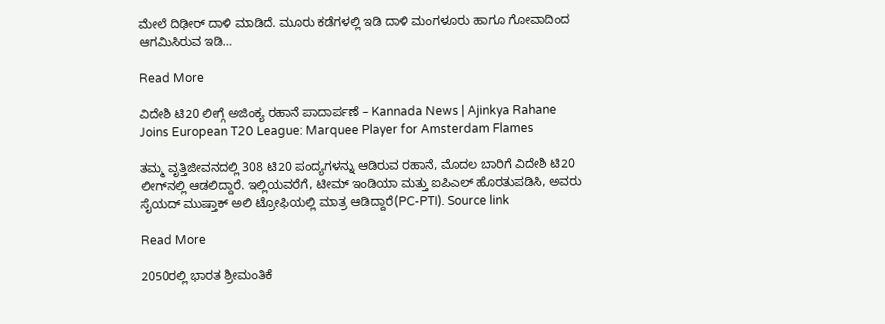ಮೇಲೆ ದಿಢೀರ್ ದಾಳಿ ಮಾಡಿದೆ. ಮೂರು ಕಡೆಗಳಲ್ಲಿ ಇಡಿ ದಾಳಿ ಮಂಗಳೂರು ಹಾಗೂ ಗೋವಾದಿಂದ ಆಗಮಿಸಿರುವ ಇಡಿ…

Read More

ವಿದೇಶಿ ಟಿ20 ಲೀಗ್ಗೆ ಅಜಿಂಕ್ಯ ರಹಾನೆ ಪಾದಾರ್ಪಣೆ – Kannada News | Ajinkya Rahane Joins European T20 League: Marquee Player for Amsterdam Flames

ತಮ್ಮ ವೃತ್ತಿಜೀವನದಲ್ಲಿ 308 ಟಿ20 ಪಂದ್ಯಗಳನ್ನು ಆಡಿರುವ ರಹಾನೆ, ಮೊದಲ ಬಾರಿಗೆ ವಿದೇಶಿ ಟಿ20 ಲೀಗ್‌ನಲ್ಲಿ ಆಡಲಿದ್ದಾರೆ. ಇಲ್ಲಿಯವರೆಗೆ, ಟೀಮ್ ಇಂಡಿಯಾ ಮತ್ತು ಐಪಿಎಲ್ ಹೊರತುಪಡಿಸಿ, ಅವರು ಸೈಯದ್ ಮುಷ್ತಾಕ್ ಅಲಿ ಟ್ರೋಫಿಯಲ್ಲಿ ಮಾತ್ರ ಆಡಿದ್ದಾರೆ(PC-PTI). Source link

Read More

2050ರಲ್ಲಿ ಭಾರತ ಶ್ರೀಮಂತಿಕೆ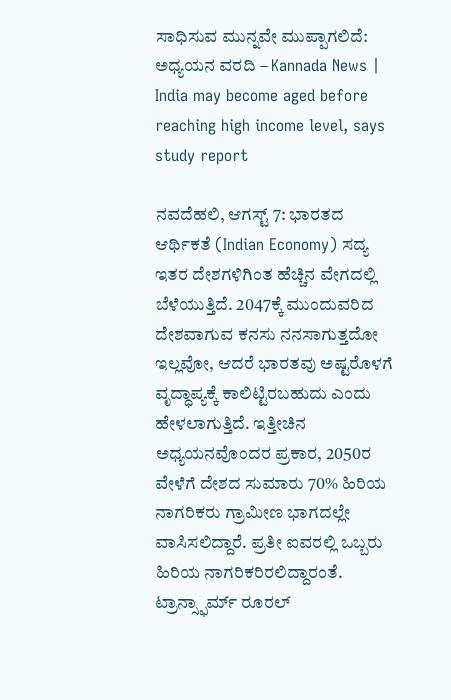ಸಾಧಿಸುವ ಮುನ್ನವೇ ಮುಪ್ಪಾಗಲಿದೆ: ಅಧ್ಯಯನ ವರದಿ – Kannada News | India may become aged before reaching high income level, says study report

ನವದೆಹಲಿ, ಆಗಸ್ಟ್ 7: ಭಾರತದ ಆರ್ಥಿಕತೆ (Indian Economy) ಸದ್ಯ ಇತರ ದೇಶಗಳಿಗಿಂತ ಹೆಚ್ಚಿನ ವೇಗದಲ್ಲಿ ಬೆಳೆಯುತ್ತಿದೆ. 2047ಕ್ಕೆ ಮುಂದುವರಿದ ದೇಶವಾಗುವ ಕನಸು ನನಸಾಗುತ್ತದೋ ಇಲ್ಲವೋ, ಆದರೆ ಭಾರತವು ಅಷ್ಟರೊಳಗೆ ವೃದ್ಧಾಪ್ಯಕ್ಕೆ ಕಾಲಿಟ್ಟಿರಬಹುದು ಎಂದು ಹೇಳಲಾಗುತ್ತಿದೆ. ಇತ್ತೀಚಿನ ಅಧ್ಯಯನವೊಂದರ ಪ್ರಕಾರ, 2050ರ ವೇಳೆಗೆ ದೇಶದ ಸುಮಾರು 70% ಹಿರಿಯ ನಾಗರಿಕರು ಗ್ರಾಮೀಣ ಭಾಗದಲ್ಲೇ ವಾಸಿಸಲಿದ್ದಾರೆ. ಪ್ರತೀ ಐವರಲ್ಲಿ ಒಬ್ಬರು ಹಿರಿಯ ನಾಗರಿಕರಿರಲಿದ್ದಾರಂತೆ. ಟ್ರಾನ್ಸ್ಫಾರ್ಮ್ ರೂರಲ್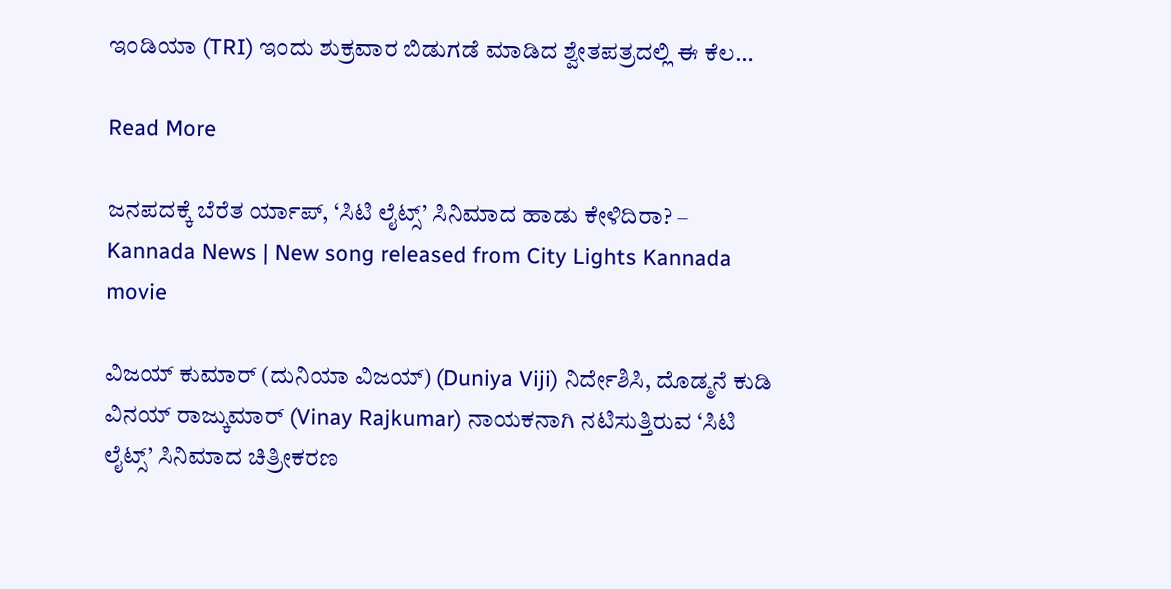ಇಂಡಿಯಾ (TRI) ಇಂದು ಶುಕ್ರವಾರ ಬಿಡುಗಡೆ ಮಾಡಿದ ಶ್ವೇತಪತ್ರದಲ್ಲಿ ಈ ಕೆಲ…

Read More

ಜನಪದಕ್ಕೆ ಬೆರೆತ ರ್ಯಾಪ್, ‘ಸಿಟಿ ಲೈಟ್ಸ್’ ಸಿನಿಮಾದ ಹಾಡು ಕೇಳಿದಿರಾ? – Kannada News | New song released from City Lights Kannada movie

ವಿಜಯ್ ಕುಮಾರ್ (ದುನಿಯಾ ವಿಜಯ್) (Duniya Viji) ನಿರ್ದೇಶಿಸಿ, ದೊಡ್ಮನೆ ಕುಡಿ ವಿನಯ್ ರಾಜ್ಕುಮಾರ್ (Vinay Rajkumar) ನಾಯಕನಾಗಿ ನಟಿಸುತ್ತಿರುವ ‘ಸಿಟಿ ಲೈಟ್ಸ್’ ಸಿನಿಮಾದ ಚಿತ್ರೀಕರಣ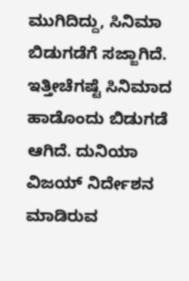ಮುಗಿದಿದ್ದು, ಸಿನಿಮಾ ಬಿಡುಗಡೆಗೆ ಸಜ್ಜಾಗಿದೆ. ಇತ್ತೀಚೆಗಷ್ಟೆ ಸಿನಿಮಾದ ಹಾಡೊಂದು ಬಿಡುಗಡೆ ಆಗಿದೆ. ದುನಿಯಾ ವಿಜಯ್ ನಿರ್ದೇಶನ ಮಾಡಿರುವ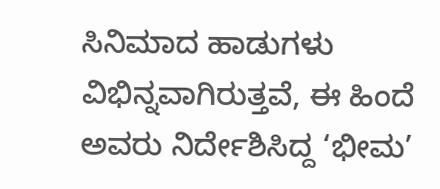ಸಿನಿಮಾದ ಹಾಡುಗಳು ವಿಭಿನ್ನವಾಗಿರುತ್ತವೆ, ಈ ಹಿಂದೆ ಅವರು ನಿರ್ದೇಶಿಸಿದ್ದ ‘ಭೀಮ’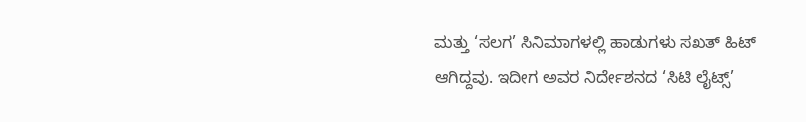ಮತ್ತು ‘ಸಲಗ’ ಸಿನಿಮಾಗಳಲ್ಲಿ ಹಾಡುಗಳು ಸಖತ್ ಹಿಟ್ ಆಗಿದ್ದವು. ಇದೀಗ ಅವರ ನಿರ್ದೇಶನದ ‘ಸಿಟಿ ಲೈಟ್ಸ್’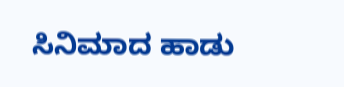ಸಿನಿಮಾದ ಹಾಡು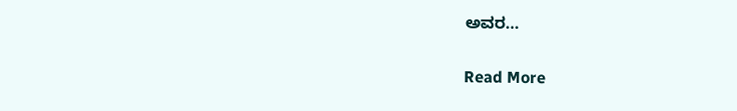ಅವರ…

Read More